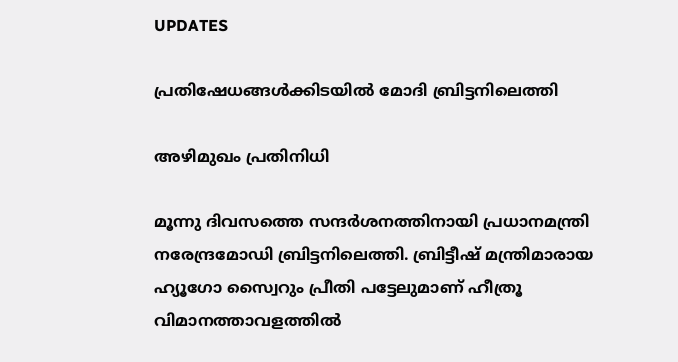UPDATES

പ്രതിഷേധങ്ങള്‍ക്കിടയില്‍ മോദി ബ്രിട്ടനിലെത്തി

അഴിമുഖം പ്രതിനിധി

മൂന്നു ദിവസത്തെ സന്ദര്‍ശനത്തിനായി പ്രധാനമന്ത്രി നരേന്ദ്രമോഡി ബ്രിട്ടനിലെത്തി. ബ്രിട്ടീഷ് മന്ത്രിമാരായ ഹ്യൂഗോ സ്വൈറും പ്രീതി പട്ടേലുമാണ് ഹീത്രൂ വിമാനത്താവളത്തില്‍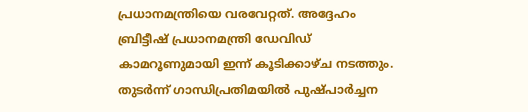പ്രധാനമന്ത്രിയെ വരവേറ്റത്. അദ്ദേഹം  ബ്രിട്ടീഷ് പ്രധാനമന്ത്രി ഡേവിഡ് കാമറൂണുമായി ഇന്ന് കൂടിക്കാഴ്ച നടത്തും. തുടര്‍ന്ന് ഗാന്ധിപ്രതിമയില്‍ പുഷ്പാര്‍ച്ചന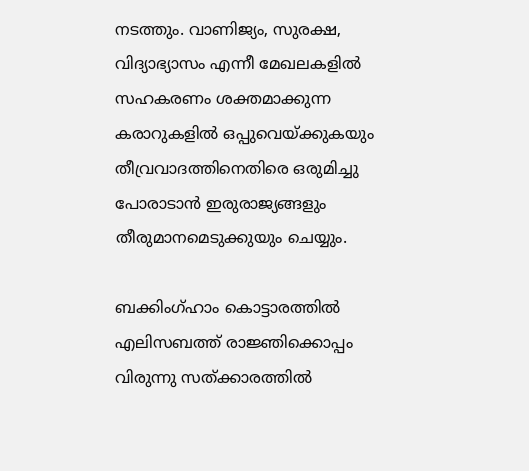നടത്തും. വാണിജ്യം, സുരക്ഷ, വിദ്യാഭ്യാസം എന്നീ മേഖലകളില്‍ സഹകരണം ശക്തമാക്കുന്ന കരാറുകളില്‍ ഒപ്പുവെയ്ക്കുകയും തീവ്രവാദത്തിനെതിരെ ഒരുമിച്ചു പോരാടാന്‍ ഇരുരാജ്യങ്ങളും തീരുമാനമെടുക്കുയും ചെയ്യും.

ബക്കിംഗ്ഹാം കൊട്ടാരത്തില്‍ എലിസബത്ത് രാജ്ഞിക്കൊപ്പം വിരുന്നു സത്ക്കാരത്തില്‍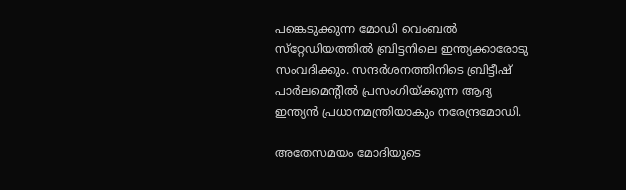പങ്കെടുക്കുന്ന മോഡി വെംബല്‍ സ്‌റ്റേഡിയത്തില്‍ ബ്രിട്ടനിലെ ഇന്ത്യക്കാരോടു സംവദിക്കും. സന്ദര്‍ശനത്തിനിടെ ബ്രിട്ടീഷ് പാര്‍ലമെന്റില്‍ പ്രസംഗിയ്ക്കുന്ന ആദ്യ ഇന്ത്യന്‍ പ്രധാനമന്ത്രിയാകും നരേന്ദ്രമോഡി.

അതേസമയം മോദിയുടെ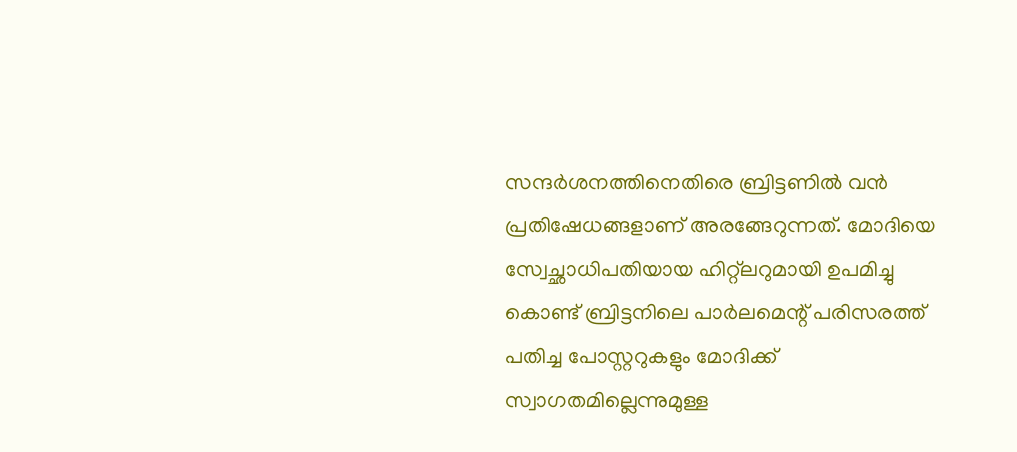സന്ദര്‍ശനത്തിനെതിരെ ബ്രിട്ടണില്‍ വന്‍ പ്രതിഷേധങ്ങളാണ് അരങ്ങേറുന്നത്. മോദിയെ സ്വേച്ഛാധിപതിയായ ഹിറ്റ്‌ലറുമായി ഉപമിച്ചു കൊണ്ട് ബ്രിട്ടനിലെ പാര്‍ലമെന്റ് പരിസരത്ത് പതിച്ച പോസ്റ്ററുകളും മോദിക്ക് സ്വാഗതമില്ലെന്നുമുള്ള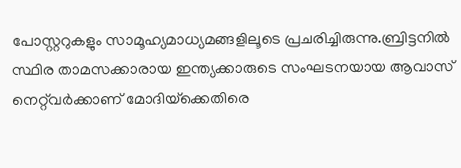പോസ്റ്ററുകളും സാമൂഹ്യമാധ്യമങ്ങളിലൂടെ പ്രചരിച്ചിരുന്നു.ബ്രിട്ടനില്‍ സ്ഥിര താമസക്കാരായ ഇന്ത്യക്കാരുടെ സംഘടനയായ ആവാസ് നെറ്റ്‌വര്‍ക്കാണ് മോദിയ്‌ക്കെതിരെ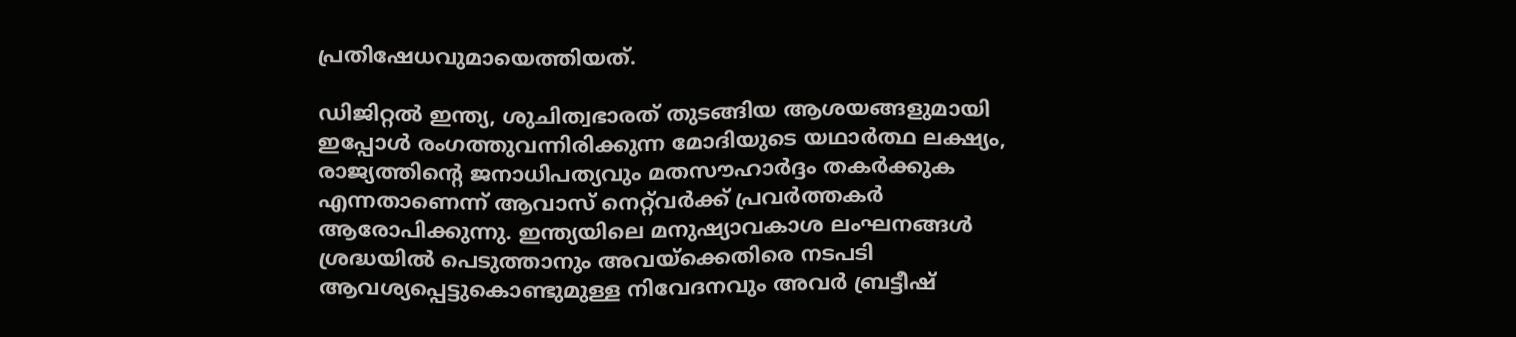പ്രതിഷേധവുമായെത്തിയത്.

ഡിജിറ്റല്‍ ഇന്ത്യ, ശുചിത്വഭാരത് തുടങ്ങിയ ആശയങ്ങളുമായി ഇപ്പോള്‍ രംഗത്തുവന്നിരിക്കുന്ന മോദിയുടെ യഥാര്‍ത്ഥ ലക്ഷ്യം, രാജ്യത്തിന്റെ ജനാധിപത്യവും മതസൗഹാര്‍ദ്ദം തകര്‍ക്കുക എന്നതാണെന്ന് ആവാസ് നെറ്റ്‌വര്‍ക്ക് പ്രവര്‍ത്തകര്‍ ആരോപിക്കുന്നു. ഇന്ത്യയിലെ മനുഷ്യാവകാശ ലംഘനങ്ങള്‍ ശ്രദ്ധയില്‍ പെടുത്താനും അവയ്‌ക്കെതിരെ നടപടി ആവശ്യപ്പെട്ടുകൊണ്ടുമുള്ള നിവേദനവും അവര്‍ ബ്രട്ടീഷ്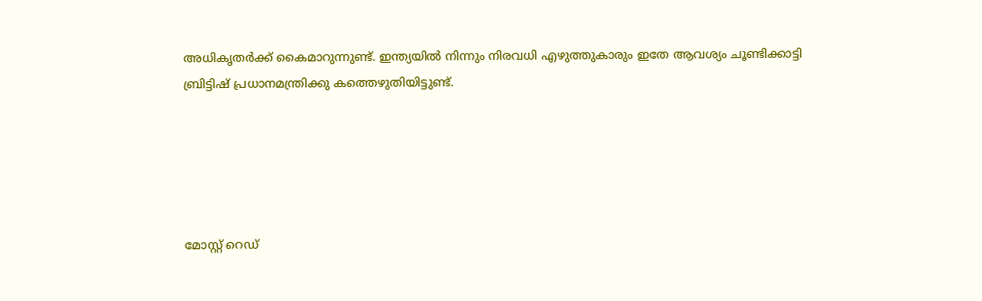അധികൃതര്‍ക്ക് കൈമാറുന്നുണ്ട്. ഇന്ത്യയില്‍ നിന്നും നിരവധി എഴുത്തുകാരും ഇതേ ആവശ്യം ചൂണ്ടിക്കാട്ടി ബ്രിട്ടിഷ് പ്രധാനമന്ത്രിക്കു കത്തെഴുതിയിട്ടുണ്ട്.





മോസ്റ്റ് റെഡ്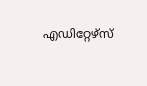എഡിറ്റേഴ്സ്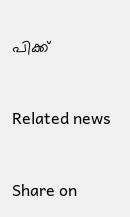പിക്ക്


Related news


Share on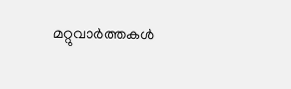മറ്റുവാര്‍ത്തകള്‍